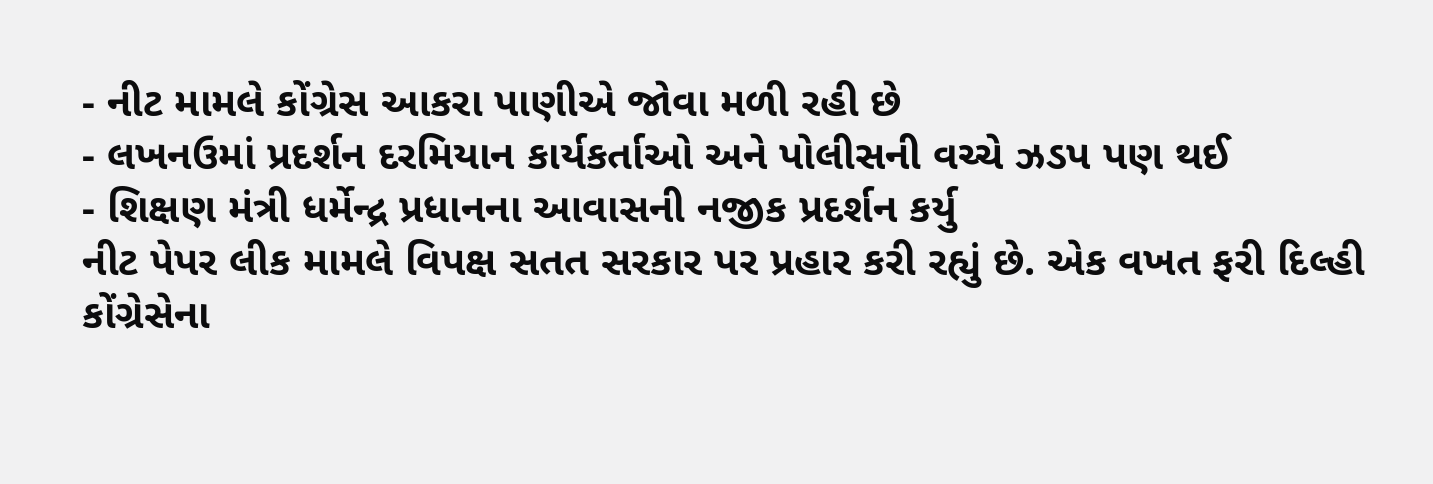- નીટ મામલે કોંગ્રેસ આકરા પાણીએ જોવા મળી રહી છે
- લખનઉમાં પ્રદર્શન દરમિયાન કાર્યકર્તાઓ અને પોલીસની વચ્ચે ઝડપ પણ થઈ
- શિક્ષણ મંત્રી ધર્મેન્દ્ર પ્રધાનના આવાસની નજીક પ્રદર્શન કર્યુ
નીટ પેપર લીક મામલે વિપક્ષ સતત સરકાર પર પ્રહાર કરી રહ્યું છે. એક વખત ફરી દિલ્હી કોંગ્રેસેના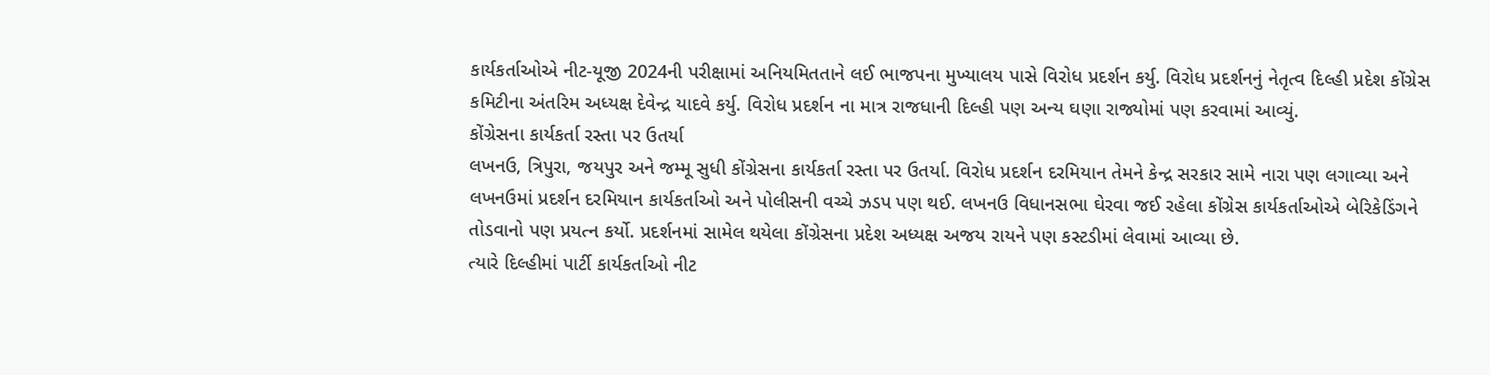કાર્યકર્તાઓએ નીટ-યૂજી 2024ની પરીક્ષામાં અનિયમિતતાને લઈ ભાજપના મુખ્યાલય પાસે વિરોધ પ્રદર્શન કર્યુ. વિરોધ પ્રદર્શનનું નેતૃત્વ દિલ્હી પ્રદેશ કોંગ્રેસ કમિટીના અંતરિમ અધ્યક્ષ દેવેન્દ્ર યાદવે કર્યુ. વિરોધ પ્રદર્શન ના માત્ર રાજધાની દિલ્હી પણ અન્ય ઘણા રાજ્યોમાં પણ કરવામાં આવ્યું.
કોંગ્રેસના કાર્યકર્તા રસ્તા પર ઉતર્યા
લખનઉ, ત્રિપુરા, જયપુર અને જમ્મૂ સુધી કોંગ્રેસના કાર્યકર્તા રસ્તા પર ઉતર્યા. વિરોધ પ્રદર્શન દરમિયાન તેમને કેન્દ્ર સરકાર સામે નારા પણ લગાવ્યા અને લખનઉમાં પ્રદર્શન દરમિયાન કાર્યકર્તાઓ અને પોલીસની વચ્ચે ઝડપ પણ થઈ. લખનઉ વિધાનસભા ઘેરવા જઈ રહેલા કોંગ્રેસ કાર્યકર્તાઓએ બેરિકેડિંગને તોડવાનો પણ પ્રયત્ન કર્યો. પ્રદર્શનમાં સામેલ થયેલા કોંગ્રેસના પ્રદેશ અધ્યક્ષ અજય રાયને પણ કસ્ટડીમાં લેવામાં આવ્યા છે.
ત્યારે દિલ્હીમાં પાર્ટી કાર્યકર્તાઓ નીટ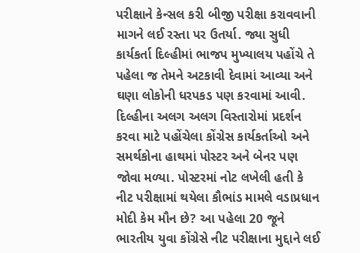પરીક્ષાને કેન્સલ કરી બીજી પરીક્ષા કરાવવાની માગને લઈ રસ્તા પર ઉતર્યા. જ્યા સુધી કાર્યકર્તા દિલ્હીમાં ભાજપ મુખ્યાલય પહોંચે તે પહેલા જ તેમને અટકાવી દેવામાં આવ્યા અને ઘણા લોકોની ધરપકડ પણ કરવામાં આવી.
દિલ્હીના અલગ અલગ વિસ્તારોમાં પ્રદર્શન કરવા માટે પહોંચેલા કોંગ્રેસ કાર્યકર્તાઓ અને સમર્થકોના હાથમાં પોસ્ટર અને બેનર પણ જોવા મળ્યા. પોસ્ટરમાં નોટ લખેલી હતી કે નીટ પરીક્ષામાં થયેલા કૌભાંડ મામલે વડાપ્રધાન મોદી કેમ મૌન છે? આ પહેલા 20 જૂને ભારતીય યુવા કોંગ્રેસે નીટ પરીક્ષાના મુદ્દાને લઈ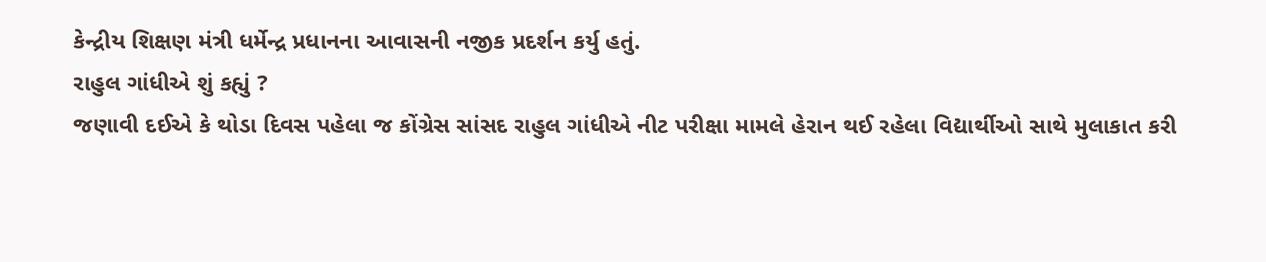કેન્દ્રીય શિક્ષણ મંત્રી ધર્મેન્દ્ર પ્રધાનના આવાસની નજીક પ્રદર્શન કર્યુ હતું.
રાહુલ ગાંધીએ શું કહ્યું ?
જણાવી દઈએ કે થોડા દિવસ પહેલા જ કોંગ્રેસ સાંસદ રાહુલ ગાંધીએ નીટ પરીક્ષા મામલે હેરાન થઈ રહેલા વિદ્યાર્થીઓ સાથે મુલાકાત કરી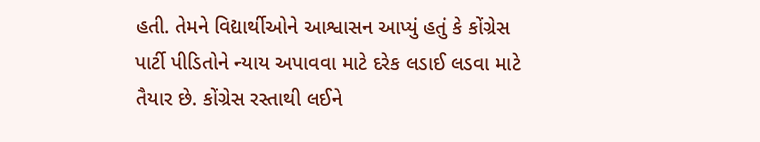હતી. તેમને વિદ્યાર્થીઓને આશ્વાસન આપ્યું હતું કે કોંગ્રેસ પાર્ટી પીડિતોને ન્યાય અપાવવા માટે દરેક લડાઈ લડવા માટે તૈયાર છે. કોંગ્રેસ રસ્તાથી લઈને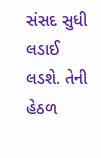સંસદ સુધી લડાઈ લડશે. તેની હેઠળ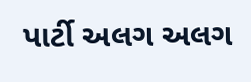પાર્ટી અલગ અલગ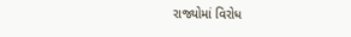રાજ્યોમાં વિરોધ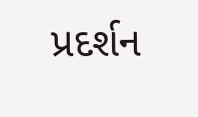પ્રદર્શન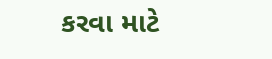કરવા માટે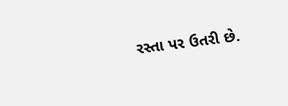રસ્તા પર ઉતરી છે.